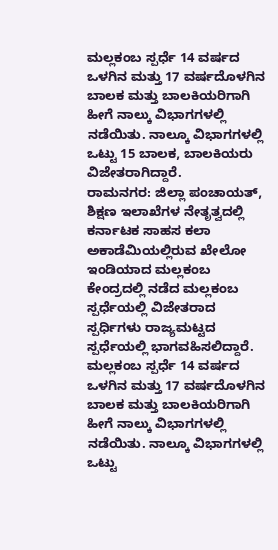ಮಲ್ಲಕಂಬ ಸ್ಪರ್ಧೆ 14 ವರ್ಷದ ಒಳಗಿನ ಮತ್ತು 17 ವರ್ಷದೊಳಗಿನ ಬಾಲಕ ಮತ್ತು ಬಾಲಕಿಯರಿಗಾಗಿ ಹೀಗೆ ನಾಲ್ಕು ವಿಭಾಗಗಳಲ್ಲಿ ನಡೆಯಿತು. ನಾಲ್ಕೂ ವಿಭಾಗಗಳಲ್ಲಿ ಒಟ್ಟು 15 ಬಾಲಕ, ಬಾಲಕಿಯರು ವಿಜೇತರಾಗಿದ್ದಾರೆ.
ರಾಮನಗರ: ಜಿಲ್ಲಾ ಪಂಚಾಯತ್, ಶಿಕ್ಷಣ ಇಲಾಖೆಗಳ ನೇತೃತ್ವದಲ್ಲಿ ಕರ್ನಾಟಕ ಸಾಹಸ ಕಲಾ ಅಕಾಡೆಮಿಯಲ್ಲಿರುವ ಖೇಲೋ ಇಂಡಿಯಾದ ಮಲ್ಲಕಂಬ ಕೇಂದ್ರದಲ್ಲಿ ನಡೆದ ಮಲ್ಲಕಂಬ ಸ್ಪರ್ಧೆಯಲ್ಲಿ ವಿಜೇತರಾದ ಸ್ಪರ್ಧಿಗಳು ರಾಜ್ಯಮಟ್ಟದ ಸ್ಪರ್ಧೆಯಲ್ಲಿ ಭಾಗವಹಿಸಲಿದ್ದಾರೆ.
ಮಲ್ಲಕಂಬ ಸ್ಪರ್ಧೆ 14 ವರ್ಷದ ಒಳಗಿನ ಮತ್ತು 17 ವರ್ಷದೊಳಗಿನ ಬಾಲಕ ಮತ್ತು ಬಾಲಕಿಯರಿಗಾಗಿ ಹೀಗೆ ನಾಲ್ಕು ವಿಭಾಗಗಳಲ್ಲಿ ನಡೆಯಿತು. ನಾಲ್ಕೂ ವಿಭಾಗಗಳಲ್ಲಿ ಒಟ್ಟು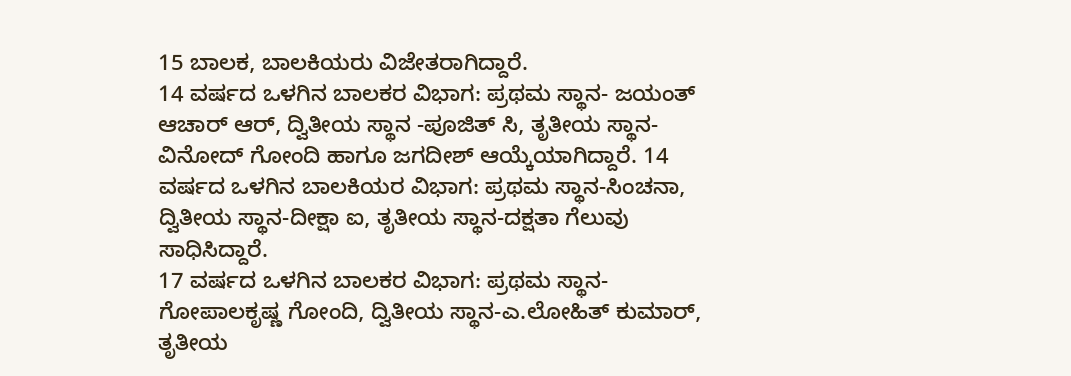15 ಬಾಲಕ, ಬಾಲಕಿಯರು ವಿಜೇತರಾಗಿದ್ದಾರೆ.
14 ವರ್ಷದ ಒಳಗಿನ ಬಾಲಕರ ವಿಭಾಗ: ಪ್ರಥಮ ಸ್ಥಾನ- ಜಯಂತ್ ಆಚಾರ್ ಆರ್, ದ್ವಿತೀಯ ಸ್ಥಾನ -ಪೂಜಿತ್ ಸಿ, ತೃತೀಯ ಸ್ಥಾನ-ವಿನೋದ್ ಗೋಂದಿ ಹಾಗೂ ಜಗದೀಶ್ ಆಯ್ಕೆಯಾಗಿದ್ದಾರೆ. 14 ವರ್ಷದ ಒಳಗಿನ ಬಾಲಕಿಯರ ವಿಭಾಗ: ಪ್ರಥಮ ಸ್ಥಾನ-ಸಿಂಚನಾ, ದ್ವಿತೀಯ ಸ್ಥಾನ-ದೀಕ್ಷಾ ಐ, ತೃತೀಯ ಸ್ಥಾನ-ದಕ್ಷತಾ ಗೆಲುವು ಸಾಧಿಸಿದ್ದಾರೆ.
17 ವರ್ಷದ ಒಳಗಿನ ಬಾಲಕರ ವಿಭಾಗ: ಪ್ರಥಮ ಸ್ಥಾನ- ಗೋಪಾಲಕೃಷ್ಣ ಗೋಂದಿ, ದ್ವಿತೀಯ ಸ್ಥಾನ-ಎ.ಲೋಹಿತ್ ಕುಮಾರ್, ತೃತೀಯ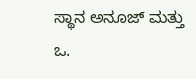ಸ್ಥಾನ ಅನೂಜ್ ಮತ್ತು ಒ.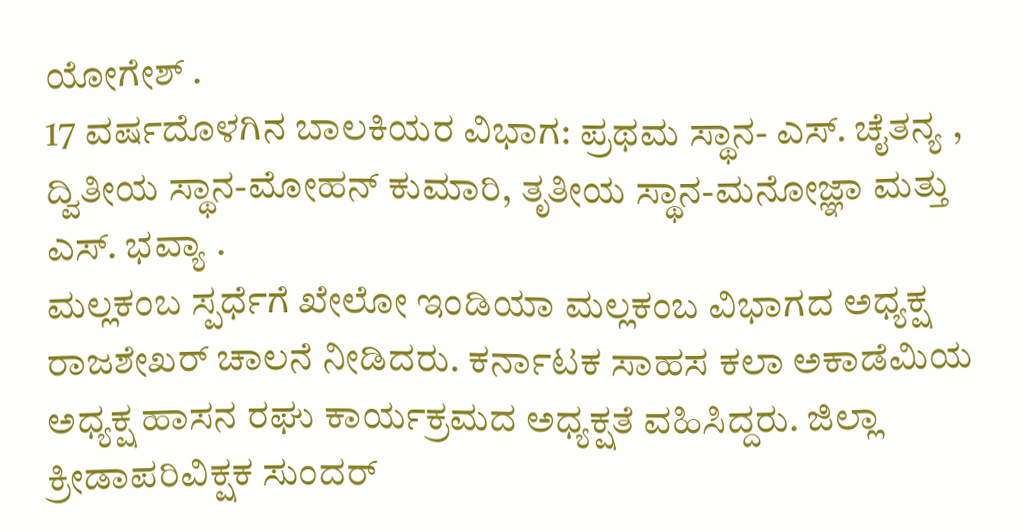ಯೋಗೇಶ್ .
17 ವರ್ಷದೊಳಗಿನ ಬಾಲಕಿಯರ ವಿಭಾಗ: ಪ್ರಥಮ ಸ್ಥಾನ- ಎಸ್. ಚೈತನ್ಯ , ದ್ವಿತೀಯ ಸ್ಥಾನ-ಮೋಹನ್ ಕುಮಾರಿ, ತೃತೀಯ ಸ್ಥಾನ-ಮನೋಜ್ಞಾ ಮತ್ತು ಎಸ್. ಭವ್ಯಾ .
ಮಲ್ಲಕಂಬ ಸ್ಪರ್ಧೆಗೆ ಖೇಲೋ ಇಂಡಿಯಾ ಮಲ್ಲಕಂಬ ವಿಭಾಗದ ಅಧ್ಯಕ್ಷ ರಾಜಶೇಖರ್ ಚಾಲನೆ ನೀಡಿದರು. ಕರ್ನಾಟಕ ಸಾಹಸ ಕಲಾ ಅಕಾಡೆಮಿಯ ಅಧ್ಯಕ್ಷ ಹಾಸನ ರಘು ಕಾರ್ಯಕ್ರಮದ ಅಧ್ಯಕ್ಷತೆ ವಹಿಸಿದ್ದರು. ಜಿಲ್ಲಾ ಕ್ರೀಡಾಪರಿವಿಕ್ಷಕ ಸುಂದರ್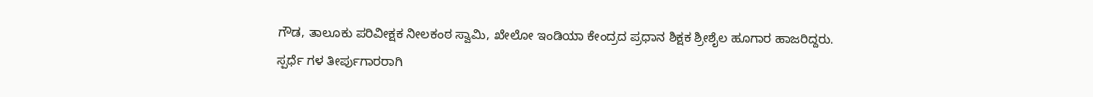ಗೌಡ, ತಾಲೂಕು ಪರಿವೀಕ್ಷಕ ನೀಲಕಂಠ ಸ್ವಾಮಿ, ಖೇಲೋ ಇಂಡಿಯಾ ಕೇಂದ್ರದ ಪ್ರಧಾನ ಶಿಕ್ಷಕ ಶ್ರೀಶೈಲ ಹೂಗಾರ ಹಾಜರಿದ್ದರು.
ಸ್ಪರ್ಧೆ ಗಳ ತೀರ್ಪುಗಾರರಾಗಿ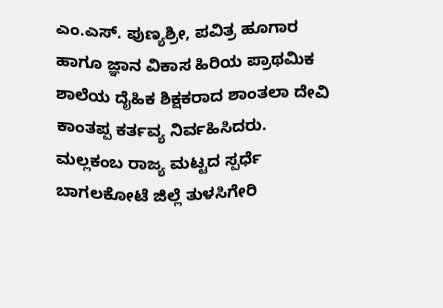ಎಂ.ಎಸ್. ಪುಣ್ಯಶ್ರೀ, ಪವಿತ್ರ ಹೂಗಾರ ಹಾಗೂ ಜ್ಞಾನ ವಿಕಾಸ ಹಿರಿಯ ಪ್ರಾಥಮಿಕ ಶಾಲೆಯ ದೈಹಿಕ ಶಿಕ್ಷಕರಾದ ಶಾಂತಲಾ ದೇವಿ ಕಾಂತಪ್ಪ ಕರ್ತವ್ಯ ನಿರ್ವಹಿಸಿದರು.
ಮಲ್ಲಕಂಬ ರಾಜ್ಯ ಮಟ್ಟದ ಸ್ಪರ್ಧೆ ಬಾಗಲಕೋಟೆ ಜಿಲ್ಲೆ ತುಳಸಿಗೇರಿ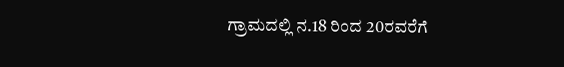ಗ್ರಾಮದಲ್ಲಿ ನ.18 ರಿಂದ 20ರವರೆಗೆ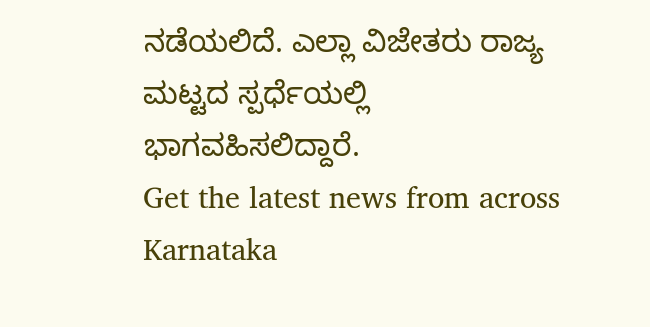ನಡೆಯಲಿದೆ. ಎಲ್ಲಾ ವಿಜೇತರು ರಾಜ್ಯ ಮಟ್ಟದ ಸ್ಪರ್ಧೆಯಲ್ಲಿ ಭಾಗವಹಿಸಲಿದ್ದಾರೆ.
Get the latest news from across Karnataka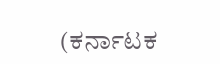(ಕರ್ನಾಟಕ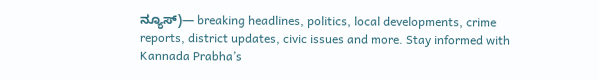ನ್ಯೂಸ್)— breaking headlines, politics, local developments, crime reports, district updates, civic issues and more. Stay informed with Kannada Prabha’s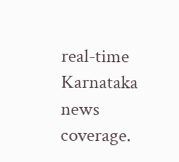real‑time Karnataka news coverage.